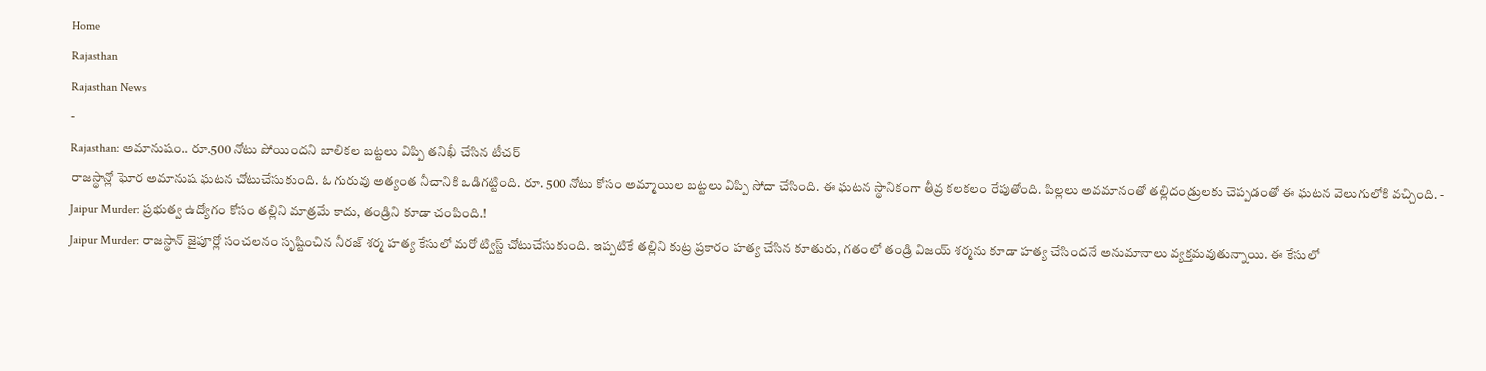Home
Rajasthan
Rajasthan News
-
Rajasthan: అమానుషం.. రూ.500 నోటు పోయిందని బాలికల బట్టలు విప్పి తనిఖీ చేసిన టీచర్
రాజస్థాన్లో ఘోర అమానుష ఘటన చోటుచేసుకుంది. ఓ గురువు అత్యంత నీచానికి ఒడిగట్టింది. రూ. 500 నోటు కోసం అమ్మాయిల బట్టలు విప్పి సోదా చేసింది. ఈ ఘటన స్థానికంగా తీవ్ర కలకలం రేపుతోంది. పిల్లలు అవమానంతో తల్లిదండ్రులకు చెప్పడంతో ఈ ఘటన వెలుగులోకి వచ్చింది. -
Jaipur Murder: ప్రభుత్వ ఉద్యోగం కోసం తల్లిని మాత్రమే కాదు, తండ్రిని కూడా చంపింది.!
Jaipur Murder: రాజస్థాన్ జైపూర్లో సంచలనం సృష్టించిన నీరజ్ శర్మ హత్య కేసులో మరో ట్విస్ట్ చోటుచేసుకుంది. ఇప్పటికే తల్లిని కుట్ర ప్రకారం హత్య చేసిన కూతురు, గతంలో తండ్రి విజయ్ శర్మను కూడా హత్య చేసిందనే అనుమానాలు వ్యక్తమవుతున్నాయి. ఈ కేసులో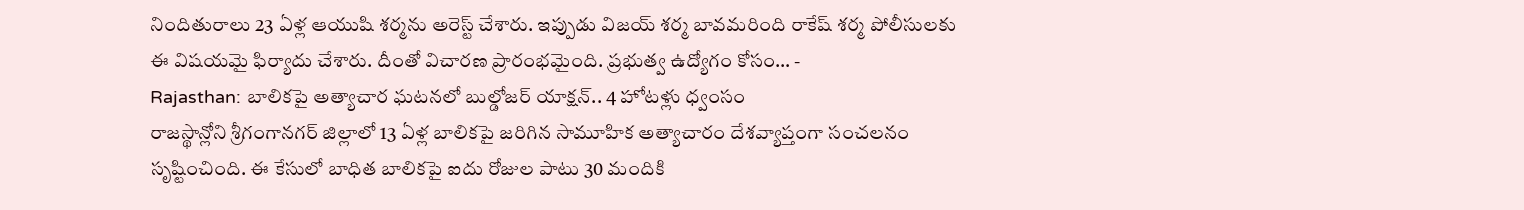నిందితురాలు 23 ఏళ్ల ఆయుషి శర్మను అరెస్ట్ చేశారు. ఇప్పుడు విజయ్ శర్మ బావమరింది రాకేష్ శర్మ పోలీసులకు ఈ విషయమై ఫిర్యాదు చేశారు. దీంతో విచారణ ప్రారంభమైంది. ప్రభుత్వ ఉద్యోగం కోసం… -
Rajasthan: బాలికపై అత్యాచార ఘటనలో బుల్డోజర్ యాక్షన్.. 4 హోటళ్లు ధ్వంసం
రాజస్థాన్లోని శ్రీగంగానగర్ జిల్లాలో 13 ఏళ్ల బాలికపై జరిగిన సామూహిక అత్యాచారం దేశవ్యాప్తంగా సంచలనం సృష్టించింది. ఈ కేసులో బాధిత బాలికపై ఐదు రోజుల పాటు 30 మందికి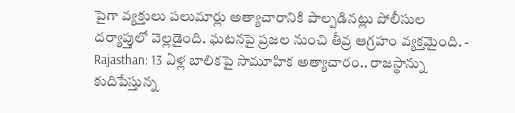పైగా వ్యక్తులు పలుమార్లు అత్యాచారానికి పాల్పడినట్లు పోలీసుల దర్యాప్తులో వెల్లడైంది. ఘటనపై ప్రజల నుంచి తీవ్ర ఆగ్రహం వ్యక్తమైంది. -
Rajasthan: 13 ఏళ్ల బాలికపై సామూహిక అత్యాచారం.. రాజస్థాన్ను కుదిపేస్తున్న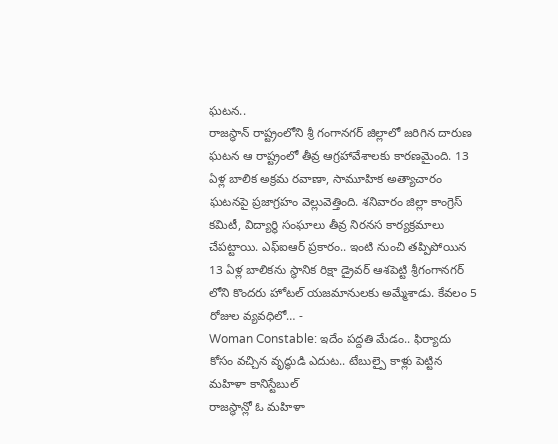ఘటన..
రాజస్థాన్ రాష్ట్రంలోని శ్రీ గంగానగర్ జిల్లాలో జరిగిన దారుణ ఘటన ఆ రాష్ట్రంలో తీవ్ర ఆగ్రహావేశాలకు కారణమైంది. 13 ఏళ్ల బాలిక అక్రమ రవాణా, సామూహిక అత్యాచారం ఘటనపై ప్రజాగ్రహం వెల్లువెత్తింది. శనివారం జిల్లా కాంగ్రెస్ కమిటీ, విద్యార్థి సంఘాలు తీవ్ర నిరనస కార్యక్రమాలు చేపట్టాయి. ఎఫ్ఐఆర్ ప్రకారం.. ఇంటి నుంచి తప్పిపోయిన 13 ఏళ్ల బాలికను స్థానిక రిక్షా డ్రైవర్ ఆశపెట్టి శ్రీగంగానగర్ లోని కొందరు హోటల్ యజమానులకు అమ్మేశాడు. కేవలం 5 రోజుల వ్యవధిలో… -
Woman Constable: ఇదేం పద్దతి మేడం.. ఫిర్యాదు కోసం వచ్చిన వృద్ధుడి ఎదుట.. టేబుల్పై కాళ్లు పెట్టిన మహిళా కానిస్టేబుల్
రాజస్థాన్లో ఓ మహిళా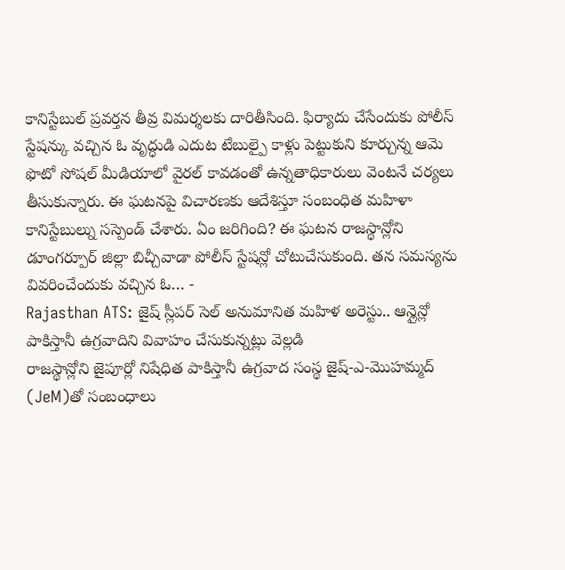కానిస్టేబుల్ ప్రవర్తన తీవ్ర విమర్శలకు దారితీసింది. ఫిర్యాదు చేసేందుకు పోలీస్ స్టేషన్కు వచ్చిన ఓ వృద్ధుడి ఎదుట టేబుల్పై కాళ్లు పెట్టుకుని కూర్చున్న ఆమె ఫొటో సోషల్ మీడియాలో వైరల్ కావడంతో ఉన్నతాధికారులు వెంటనే చర్యలు తీసుకున్నారు. ఈ ఘటనపై విచారణకు ఆదేశిస్తూ సంబంధిత మహిళా కానిస్టేబుల్ను సస్పెండ్ చేశారు. ఏం జరిగింది? ఈ ఘటన రాజస్థాన్లోని డూంగర్పూర్ జిల్లా బిచ్చీవాడా పోలీస్ స్టేషన్లో చోటుచేసుకుంది. తన సమస్యను వివరించేందుకు వచ్చిన ఓ… -
Rajasthan ATS: జైష్ స్లీపర్ సెల్ అనుమానిత మహిళ అరెస్టు.. ఆన్లైన్లో పాకిస్తానీ ఉగ్రవాదిని వివాహం చేసుకున్నట్లు వెల్లడి
రాజస్థాన్లోని జైపూర్లో నిషేధిత పాకిస్తానీ ఉగ్రవాద సంస్థ జైష్-ఎ-మొహమ్మద్ (JeM)తో సంబంధాలు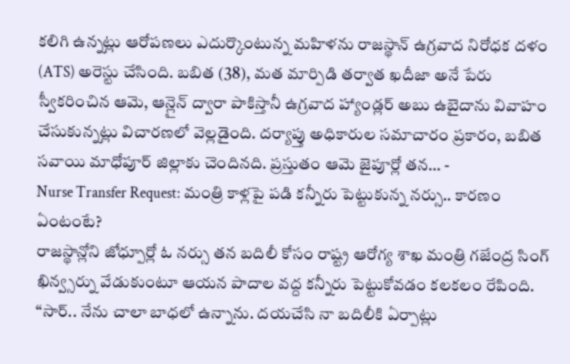కలిగి ఉన్నట్లు ఆరోపణలు ఎదుర్కొంటున్న మహిళను రాజస్థాన్ ఉగ్రవాద నిరోధక దళం (ATS) అరెస్టు చేసింది. బబిత (38), మత మార్పిడి తర్వాత ఖదీజా అనే పేరు స్వీకరించిన ఆమె, ఆన్లైన్ ద్వారా పాకిస్తానీ ఉగ్రవాద హ్యాండ్లర్ అబు ఉబైదాను వివాహం చేసుకున్నట్లు విచారణలో వెల్లడైంది. దర్యాప్తు అధికారుల సమాచారం ప్రకారం, బబిత సవాయి మాధోపూర్ జిల్లాకు చెందినది. ప్రస్తుతం ఆమె జైపూర్లో తన… -
Nurse Transfer Request: మంత్రి కాళ్లపై పడి కన్నీరు పెట్టుకున్న నర్సు.. కారణం ఏంటంటే?
రాజస్థాన్లోని జోధ్పూర్లో ఓ నర్సు తన బదిలీ కోసం రాష్ట్ర ఆరోగ్య శాఖ మంత్రి గజేంద్ర సింగ్ ఖిన్వ్సర్ను వేడుకుంటూ ఆయన పాదాల వద్ద కన్నీరు పెట్టుకోవడం కలకలం రేపింది. “సార్.. నేను చాలా బాధలో ఉన్నాను. దయచేసి నా బదిలీకి ఏర్పాట్లు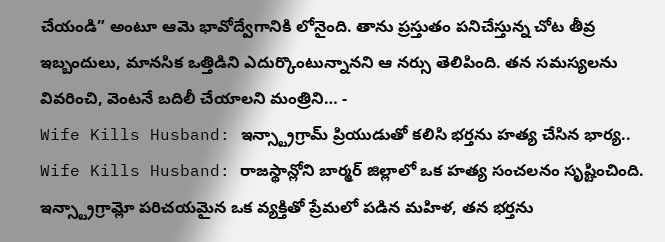చేయండి” అంటూ ఆమె భావోద్వేగానికి లోనైంది. తాను ప్రస్తుతం పనిచేస్తున్న చోట తీవ్ర ఇబ్బందులు, మానసిక ఒత్తిడిని ఎదుర్కొంటున్నానని ఆ నర్సు తెలిపింది. తన సమస్యలను వివరించి, వెంటనే బదిలీ చేయాలని మంత్రిని… -
Wife Kills Husband: ఇన్స్ట్రాగ్రామ్ ప్రియుడుతో కలిసి భర్తను హత్య చేసిన భార్య..
Wife Kills Husband: రాజస్థాన్లోని బార్మర్ జిల్లాలో ఒక హత్య సంచలనం సృష్టించింది. ఇన్స్ట్రాగ్రామ్లో పరిచయమైన ఒక వ్యక్తితో ప్రేమలో పడిన మహిళ, తన భర్తను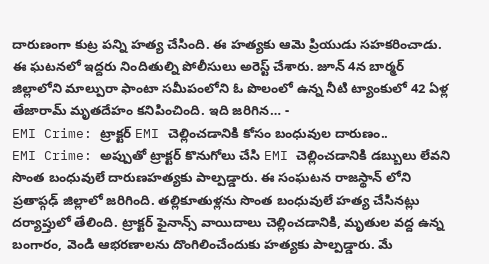దారుణంగా కుట్ర పన్ని హత్య చేసింది. ఈ హత్యకు ఆమె ప్రియుడు సహకరించాడు. ఈ ఘటనలో ఇద్దరు నిందితుల్ని పోలీసులు అరెస్ట్ చేశారు. జూన్ 4న బార్మర్ జిల్లాలోని మాల్పురా ఫాంటా సమీపంలోని ఓ పొలంలో ఉన్న నీటి ట్యాంకులో 42 ఏళ్ల తేజారామ్ మృతదేహం కనిపించింది. ఇది జరిగిన… -
EMI Crime: ట్రాక్టర్ EMI చెల్లించడానికి కోసం బంధువుల దారుణం..
EMI Crime: అప్పుతో ట్రాక్టర్ కొనుగోలు చేసి EMI చెల్లించడానికి డబ్బులు లేవని సొంత బంధువులే దారుణహత్యకు పాల్పడ్డారు. ఈ సంఘటన రాజస్థాన్ లోని ప్రతాప్గఢ్ జిల్లాలో జరిగింది. తల్లికూతుళ్లను సొంత బంధువులే హత్య చేసినట్లు దర్యాప్తులో తేలింది. ట్రాక్టర్ ఫైనాన్స్ వాయిదాలు చెల్లించడానికి, మృతుల వద్ద ఉన్న బంగారం, వెండి ఆభరణాలను దొంగిలించేందుకు హత్యకు పాల్పడ్డారు. మే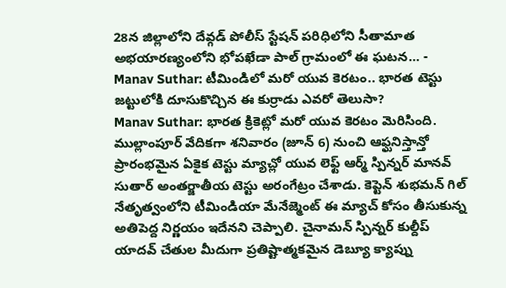28న జిల్లాలోని దేవ్గడ్ పోలీస్ స్టేషన్ పరిధిలోని సీతామాత అభయారణ్యంలోని భోపఖేడా పాల్ గ్రామంలో ఈ ఘటన… -
Manav Suthar: టీమిండిలో మరో యువ కెరటం.. భారత టెస్టు జట్టులోకి దూసుకొచ్చిన ఈ కుర్రాడు ఎవరో తెలుసా?
Manav Suthar: భారత క్రికెట్లో మరో యువ కెరటం మెరిసింది. ముల్లాంపూర్ వేదికగా శనివారం (జూన్ 6) నుంచి ఆఫ్ఘనిస్తాన్తో ప్రారంభమైన ఏకైక టెస్టు మ్యాచ్లో యువ లెఫ్ట్ ఆర్మ్ స్పిన్నర్ మానవ్ సుతార్ అంతర్జాతీయ టెస్టు అరంగేట్రం చేశాడు. కెప్టెన్ శుభమన్ గిల్ నేతృత్వంలోని టీమిండియా మేనేజ్మెంట్ ఈ మ్యాచ్ కోసం తీసుకున్న అతిపెద్ద నిర్ణయం ఇదేనని చెప్పాలి. చైనామన్ స్పిన్నర్ కుల్దీప్ యాదవ్ చేతుల మీదుగా ప్రతిష్టాత్మకమైన డెబ్యూ క్యాప్ను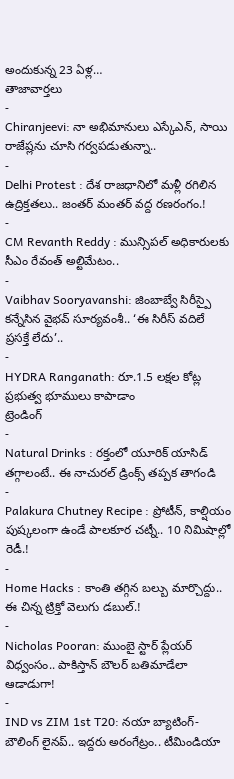అందుకున్న 23 ఏళ్ల…
తాజావార్తలు
-
Chiranjeevi: నా అభిమానులు ఎస్కేఎన్, సాయి రాజేష్లను చూసి గర్వపడుతున్నా..
-
Delhi Protest : దేశ రాజధానిలో మళ్లీ రగిలిన ఉద్రిక్తతలు.. జంతర్ మంతర్ వద్ద రణరంగం.!
-
CM Revanth Reddy : మున్సిపల్ అధికారులకు సీఎం రేవంత్ అల్టిమేటం..
-
Vaibhav Sooryavanshi: జింబాబ్వే సిరీస్పై కన్నేసిన వైభవ్ సూర్యవంశీ.. ‘ఈ సిరీస్ వదిలే ప్రసక్తే లేదు’..
-
HYDRA Ranganath: రూ.1.5 లక్షల కోట్ల ప్రభుత్వ భూములు కాపాడాం
ట్రెండింగ్
-
Natural Drinks : రక్తంలో యూరిక్ యాసిడ్ తగ్గాలంటే.. ఈ నాచురల్ డ్రింక్స్ తప్పక తాగండి
-
Palakura Chutney Recipe : ప్రోటీన్, కాల్షియం పుష్కలంగా ఉండే పాలకూర చట్నీ.. 10 నిమిషాల్లో రెడీ.!
-
Home Hacks : కాంతి తగ్గిన బల్బు మార్చొద్దు.. ఈ చిన్న ట్రిక్తో వెలుగు డబుల్.!
-
Nicholas Pooran: ముంబై స్టార్ ప్లేయర్ విధ్వంసం.. పాకిస్తాన్ బౌలర్ బతిమాడేలా ఆడాడుగా!
-
IND vs ZIM 1st T20: నయా బ్యాటింగ్-బౌలింగ్ లైనప్.. ఇద్దరు అరంగేట్రం.. టీమిండియా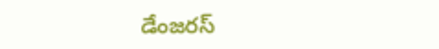డేంజరస్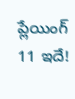ప్లేయింగ్ 11 ఇదే!